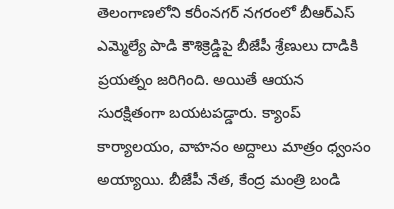తెలంగాణలోని కరీంనగర్ నగరంలో బీఆర్ఎస్ ఎమ్మెల్యే పాడి కౌశిక్రెడ్డిపై బీజేపీ శ్రేణులు దాడికి ప్రయత్నం జరిగింది. అయితే ఆయన సురక్షితంగా బయటపడ్డారు. క్యాంప్ కార్యాలయం, వాహనం అద్దాలు మాత్రం ధ్వంసం అయ్యాయి. బీజేపీ నేత, కేంద్ర మంత్రి బండి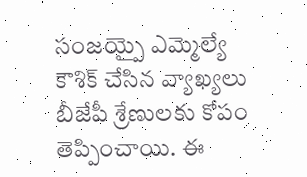సంజయ్పై ఎమ్మెల్యే కౌశిక్ చేసిన వ్యాఖ్యలు బీజేపీ శ్రేణులకు కోపం తెప్పించాయి. ఈ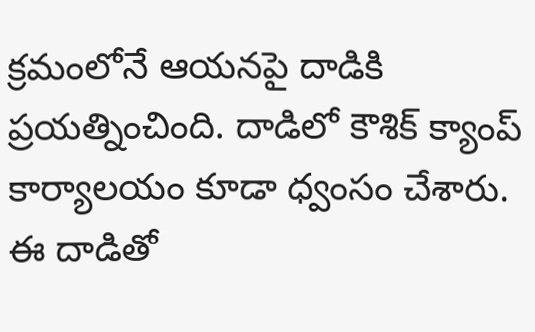క్రమంలోనే ఆయనపై దాడికి ప్రయత్నించింది. దాడిలో కౌశిక్ క్యాంప్ కార్యాలయం కూడా ధ్వంసం చేశారు. ఈ దాడితో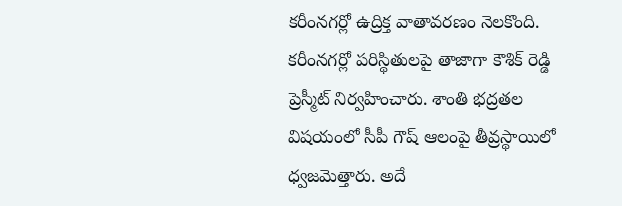కరీంనగర్లో ఉద్రిక్త వాతావరణం నెలకొంది. కరీంనగర్లో పరిస్థితులపై తాజాగా కౌశిక్ రెడ్డి ప్రెస్మీట్ నిర్వహించారు. శాంతి భద్రతల విషయంలో సీపీ గౌష్ ఆలంపై తీవ్రస్థాయిలో ధ్వజమెత్తారు. అదే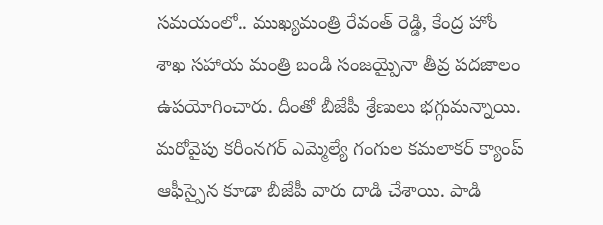సమయంలో.. ముఖ్యమంత్రి రేవంత్ రెడ్డి, కేంద్ర హోం శాఖ సహాయ మంత్రి బండి సంజయ్పైనా తీవ్ర పదజాలం ఉపయోగించారు. దీంతో బీజేపీ శ్రేణులు భగ్గుమన్నాయి. మరోవైపు కరీంనగర్ ఎమ్మెల్యే గంగుల కమలాకర్ క్యాంప్ ఆఫీస్పైన కూడా బీజేపీ వారు దాడి చేశాయి. పాడి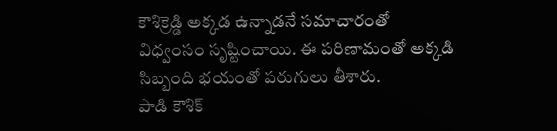కౌశిక్రెడ్డి అక్కడ ఉన్నాడనే సమాచారంతో విధ్వంసం సృష్టించాయి. ఈ పరిణామంతో అక్కడి సిబ్బంది భయంతో పరుగులు తీశారు.
పాడి కౌశిక్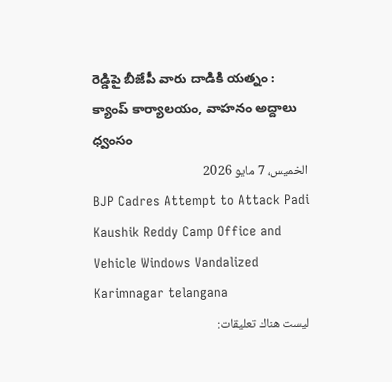రెడ్డిపై బీజేపీ వారు దాడికి యత్నం : క్యాంప్ కార్యాలయం, వాహనం అద్దాలు ధ్వంసం
الخميس، 7 مايو 2026
BJP Cadres Attempt to Attack Padi Kaushik Reddy Camp Office and Vehicle Windows Vandalized Karimnagar telangana
ليست هناك تعليقات: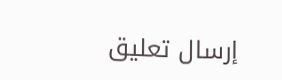إرسال تعليق